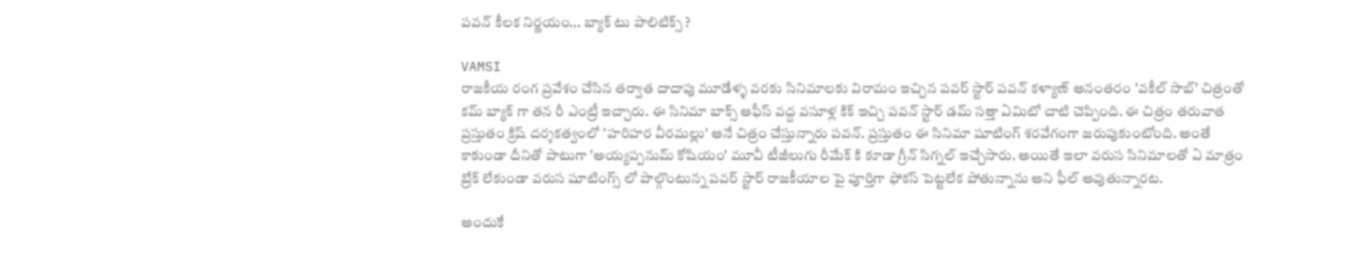పవన్ కీలక నిర్ణయం... బ్యాక్ టు పాలిటిక్స్ ?

VAMSI
రాజకీయ రంగ ప్రవేశం చేసిన తర్వాత దాదాపు మూడేళ్ళ వరకు సినిమాలకు విరామం ఇచ్చిన పవర్ స్టార్ పవన్ కళ్యాణ్ అనంతరం 'వకీల్ సాబ్' చిత్రంతో కమ్ బ్యాక్ గా తన రీ ఎంట్రీ ఇచ్చారు. ఈ సినిమా బాక్స్ ఆఫీస్ వద్ద వసూళ్ల కిక్ ఇచ్చి పవన్ స్టార్ డమ్ సత్తా ఏమిటో చాటి చెప్పింది. ఈ చిత్రం తరువాత ప్రస్తుతం క్రిష్ దర్శకత్వంలో 'హరిహర వీరమల్లు' అనే చిత్రం చేస్తున్నారు పవన్. ప్రస్తుతం ఈ సినిమా షూటింగ్ శరవేగంగా జరుపుకుంటోంది. అంతే కాకుండా దీనితో పాటుగా 'అయ్యప్పనుమ్ కోషియం' మూవీ టీజీలుగు రీమేక్ కి కూడా గ్రీన్ సిగ్నల్ ఇచ్చేసారు. అయితే ఇలా వరుస సినిమాలతో ఏ మాత్రం బ్రేక్ లేకుండా వరుస షూటింగ్స్ లో పాల్గొంటున్న పవర్ స్టార్ రాజకీయాల పై పూర్తిగా ఫోకస్ పెట్టలేక పోతున్నాను అని ఫీల్ అవుతున్నారట.

అందుకే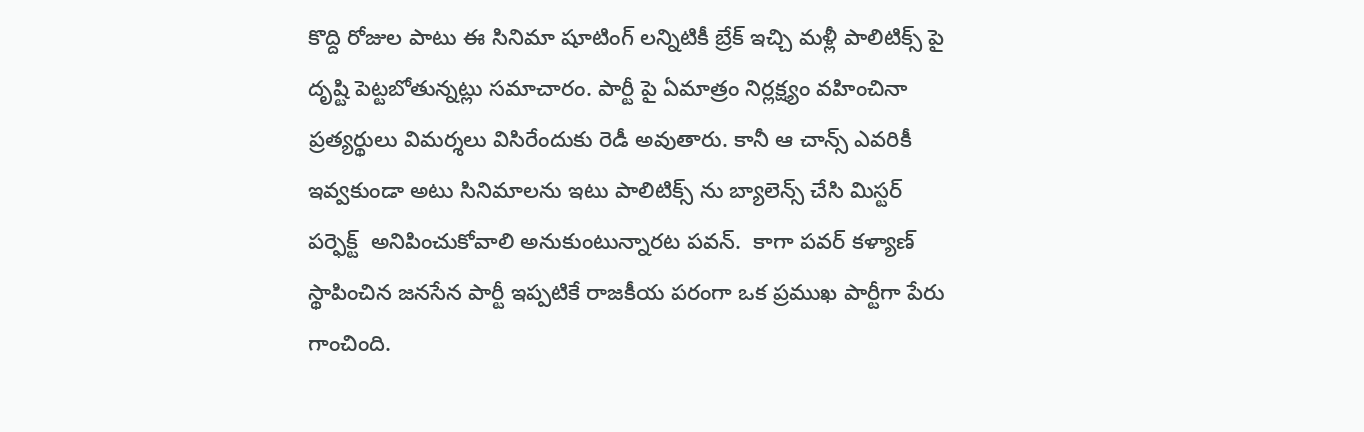కొద్ది రోజుల పాటు ఈ సినిమా షూటింగ్ లన్నిటికీ బ్రేక్ ఇచ్చి మళ్లీ పాలిటిక్స్ పై దృష్టి పెట్టబోతున్నట్లు సమాచారం. పార్టీ పై ఏమాత్రం నిర్లక్ష్యం వహించినా ప్రత్యర్థులు విమర్శలు విసిరేందుకు రెడీ అవుతారు. కానీ ఆ చాన్స్ ఎవరికీ ఇవ్వకుండా అటు సినిమాలను ఇటు పాలిటిక్స్ ను బ్యాలెన్స్ చేసి మిస్టర్ పర్ఫెక్ట్  అనిపించుకోవాలి అనుకుంటున్నారట పవన్.  కాగా పవర్ కళ్యాణ్ స్థాపించిన జనసేన పార్టీ ఇప్పటికే రాజకీయ పరంగా ఒక ప్రముఖ పార్టీగా పేరు గాంచింది.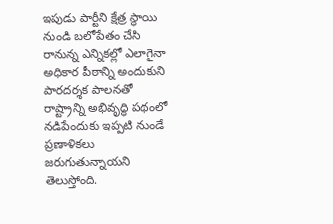ఇపుడు పార్టీని క్షేత్ర స్థాయి నుండి బలోపేతం చేసి రానున్న ఎన్నికల్లో ఎలాగైనా అధికార పీఠాన్ని అందుకుని పారదర్శక పాలనతో రాష్ట్రాన్ని అభివృద్ధి పథంలో నడిపేందుకు ఇప్పటి నుండే ప్రణాళికలు జరుగుతున్నాయని తెలుస్తోంది.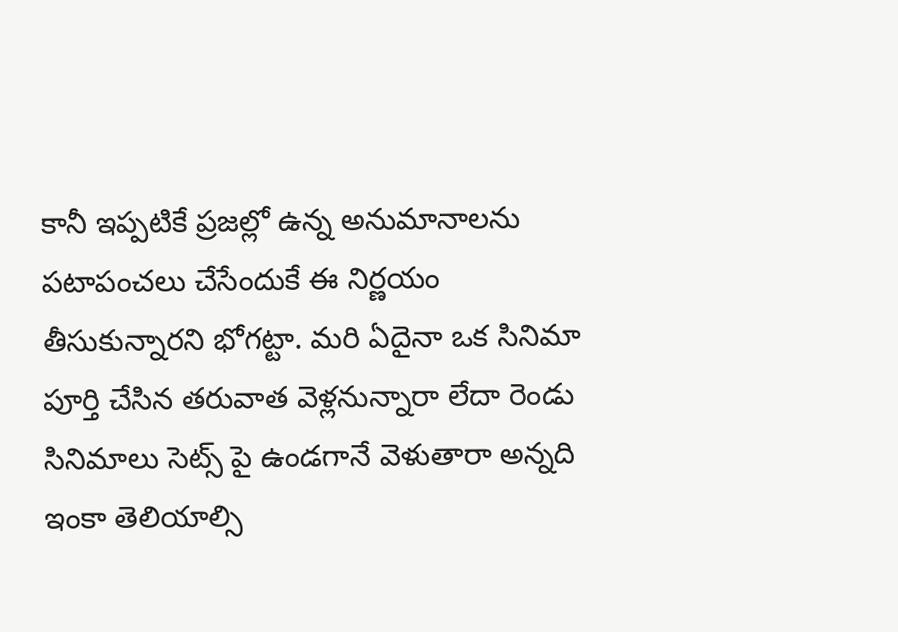కానీ ఇప్పటికే ప్రజల్లో ఉన్న అనుమానాలను పటాపంచలు చేసేందుకే ఈ నిర్ణయం తీసుకున్నారని భోగట్టా. మరి ఏదైనా ఒక సినిమా పూర్తి చేసిన తరువాత వెళ్లనున్నారా లేదా రెండు సినిమాలు సెట్స్ పై ఉండగానే వెళుతారా అన్నది ఇంకా తెలియాల్సి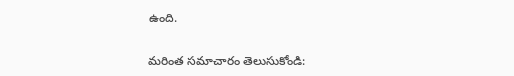ఉంది.

మరింత సమాచారం తెలుసుకోండి: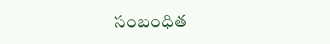సంబంధిత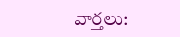వార్తలు: